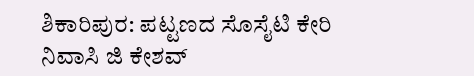ಶಿಕಾರಿಪುರ: ಪಟ್ಟಣದ ಸೊಸೈಟಿ ಕೇರಿ ನಿವಾಸಿ ಜಿ ಕೇಶವ್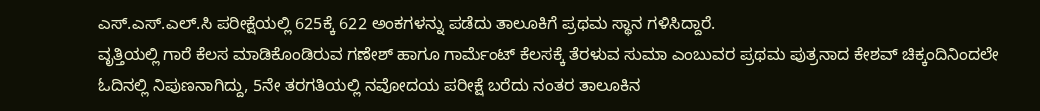ಎಸ್.ಎಸ್.ಎಲ್.ಸಿ ಪರೀಕ್ಷೆಯಲ್ಲಿ 625ಕ್ಕೆ 622 ಅಂಕಗಳನ್ನು ಪಡೆದು ತಾಲೂಕಿಗೆ ಪ್ರಥಮ ಸ್ಥಾನ ಗಳಿಸಿದ್ದಾರೆ.
ವೃತ್ತಿಯಲ್ಲಿ ಗಾರೆ ಕೆಲಸ ಮಾಡಿಕೊಂಡಿರುವ ಗಣೇಶ್ ಹಾಗೂ ಗಾರ್ಮೆಂಟ್ ಕೆಲಸಕ್ಕೆ ತೆರಳುವ ಸುಮಾ ಎಂಬುವರ ಪ್ರಥಮ ಪುತ್ರನಾದ ಕೇಶವ್ ಚಿಕ್ಕಂದಿನಿಂದಲೇ ಓದಿನಲ್ಲಿ ನಿಪುಣನಾಗಿದ್ದು, 5ನೇ ತರಗತಿಯಲ್ಲಿ ನವೋದಯ ಪರೀಕ್ಷೆ ಬರೆದು ನಂತರ ತಾಲೂಕಿನ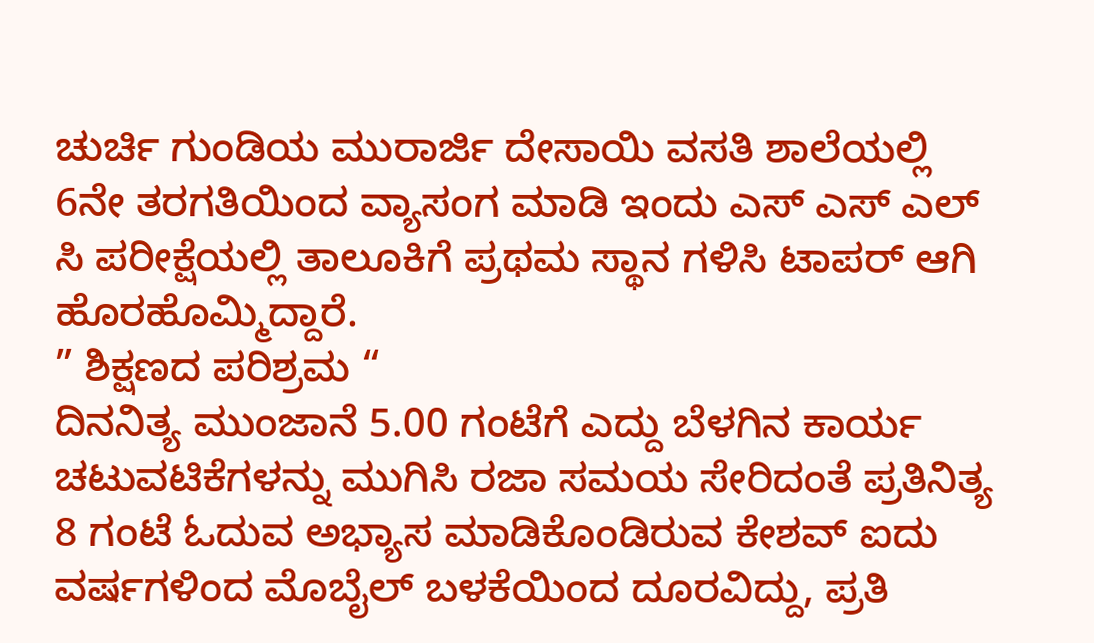ಚುರ್ಚಿ ಗುಂಡಿಯ ಮುರಾರ್ಜಿ ದೇಸಾಯಿ ವಸತಿ ಶಾಲೆಯಲ್ಲಿ 6ನೇ ತರಗತಿಯಿಂದ ವ್ಯಾಸಂಗ ಮಾಡಿ ಇಂದು ಎಸ್ ಎಸ್ ಎಲ್ ಸಿ ಪರೀಕ್ಷೆಯಲ್ಲಿ ತಾಲೂಕಿಗೆ ಪ್ರಥಮ ಸ್ಥಾನ ಗಳಿಸಿ ಟಾಪರ್ ಆಗಿ ಹೊರಹೊಮ್ಮಿದ್ದಾರೆ.
” ಶಿಕ್ಷಣದ ಪರಿಶ್ರಮ “
ದಿನನಿತ್ಯ ಮುಂಜಾನೆ 5.00 ಗಂಟೆಗೆ ಎದ್ದು ಬೆಳಗಿನ ಕಾರ್ಯ ಚಟುವಟಿಕೆಗಳನ್ನು ಮುಗಿಸಿ ರಜಾ ಸಮಯ ಸೇರಿದಂತೆ ಪ್ರತಿನಿತ್ಯ 8 ಗಂಟೆ ಓದುವ ಅಭ್ಯಾಸ ಮಾಡಿಕೊಂಡಿರುವ ಕೇಶವ್ ಐದು ವರ್ಷಗಳಿಂದ ಮೊಬೈಲ್ ಬಳಕೆಯಿಂದ ದೂರವಿದ್ದು, ಪ್ರತಿ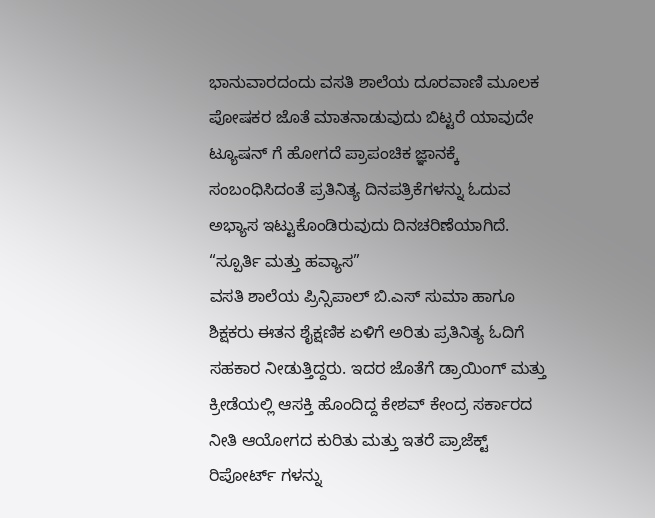ಭಾನುವಾರದಂದು ವಸತಿ ಶಾಲೆಯ ದೂರವಾಣಿ ಮೂಲಕ ಪೋಷಕರ ಜೊತೆ ಮಾತನಾಡುವುದು ಬಿಟ್ಟರೆ ಯಾವುದೇ ಟ್ಯೂಷನ್ ಗೆ ಹೋಗದೆ ಪ್ರಾಪಂಚಿಕ ಜ್ಞಾನಕ್ಕೆ ಸಂಬಂಧಿಸಿದಂತೆ ಪ್ರತಿನಿತ್ಯ ದಿನಪತ್ರಿಕೆಗಳನ್ನು ಓದುವ ಅಭ್ಯಾಸ ಇಟ್ಟುಕೊಂಡಿರುವುದು ದಿನಚರಿಣೆಯಾಗಿದೆ.
“ಸ್ಪೂರ್ತಿ ಮತ್ತು ಹವ್ಯಾಸ”
ವಸತಿ ಶಾಲೆಯ ಪ್ರಿನ್ಸಿಪಾಲ್ ಬಿ.ಎಸ್ ಸುಮಾ ಹಾಗೂ ಶಿಕ್ಷಕರು ಈತನ ಶೈಕ್ಷಣಿಕ ಏಳಿಗೆ ಅರಿತು ಪ್ರತಿನಿತ್ಯ ಓದಿಗೆ ಸಹಕಾರ ನೀಡುತ್ತಿದ್ದರು. ಇದರ ಜೊತೆಗೆ ಡ್ರಾಯಿಂಗ್ ಮತ್ತು ಕ್ರೀಡೆಯಲ್ಲಿ ಆಸಕ್ತಿ ಹೊಂದಿದ್ದ ಕೇಶವ್ ಕೇಂದ್ರ ಸರ್ಕಾರದ ನೀತಿ ಆಯೋಗದ ಕುರಿತು ಮತ್ತು ಇತರೆ ಪ್ರಾಜೆಕ್ಟ್ ರಿಪೋರ್ಟ್ ಗಳನ್ನು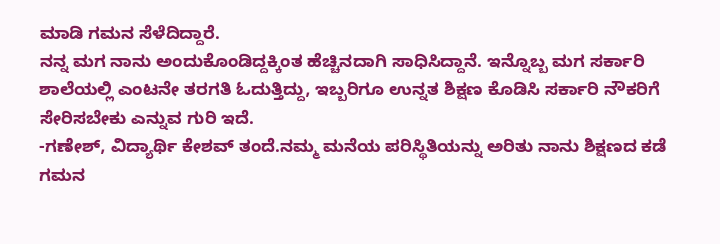ಮಾಡಿ ಗಮನ ಸೆಳೆದಿದ್ದಾರೆ.
ನನ್ನ ಮಗ ನಾನು ಅಂದುಕೊಂಡಿದ್ದಕ್ಕಿಂತ ಹೆಚ್ಚಿನದಾಗಿ ಸಾಧಿಸಿದ್ದಾನೆ. ಇನ್ನೊಬ್ಬ ಮಗ ಸರ್ಕಾರಿ ಶಾಲೆಯಲ್ಲಿ ಎಂಟನೇ ತರಗತಿ ಓದುತ್ತಿದ್ದು, ಇಬ್ಬರಿಗೂ ಉನ್ನತ ಶಿಕ್ಷಣ ಕೊಡಿಸಿ ಸರ್ಕಾರಿ ನೌಕರಿಗೆ ಸೇರಿಸಬೇಕು ಎನ್ನುವ ಗುರಿ ಇದೆ.
-ಗಣೇಶ್, ವಿದ್ಯಾರ್ಥಿ ಕೇಶವ್ ತಂದೆ.ನಮ್ಮ ಮನೆಯ ಪರಿಸ್ಥಿತಿಯನ್ನು ಅರಿತು ನಾನು ಶಿಕ್ಷಣದ ಕಡೆ ಗಮನ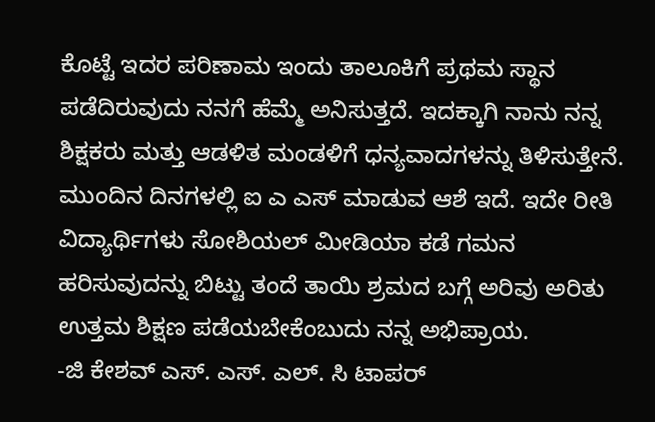ಕೊಟ್ಟೆ ಇದರ ಪರಿಣಾಮ ಇಂದು ತಾಲೂಕಿಗೆ ಪ್ರಥಮ ಸ್ಥಾನ ಪಡೆದಿರುವುದು ನನಗೆ ಹೆಮ್ಮೆ ಅನಿಸುತ್ತದೆ. ಇದಕ್ಕಾಗಿ ನಾನು ನನ್ನ ಶಿಕ್ಷಕರು ಮತ್ತು ಆಡಳಿತ ಮಂಡಳಿಗೆ ಧನ್ಯವಾದಗಳನ್ನು ತಿಳಿಸುತ್ತೇನೆ. ಮುಂದಿನ ದಿನಗಳಲ್ಲಿ ಐ ಎ ಎಸ್ ಮಾಡುವ ಆಶೆ ಇದೆ. ಇದೇ ರೀತಿ ವಿದ್ಯಾರ್ಥಿಗಳು ಸೋಶಿಯಲ್ ಮೀಡಿಯಾ ಕಡೆ ಗಮನ ಹರಿಸುವುದನ್ನು ಬಿಟ್ಟು ತಂದೆ ತಾಯಿ ಶ್ರಮದ ಬಗ್ಗೆ ಅರಿವು ಅರಿತು ಉತ್ತಮ ಶಿಕ್ಷಣ ಪಡೆಯಬೇಕೆಂಬುದು ನನ್ನ ಅಭಿಪ್ರಾಯ.
-ಜಿ ಕೇಶವ್ ಎಸ್. ಎಸ್. ಎಲ್. ಸಿ ಟಾಪರ್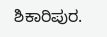ಶಿಕಾರಿಪುರ.